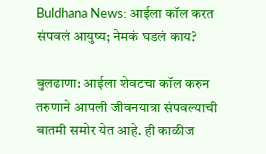Buldhana News: आईला कॉल करत संपवलं आयुष्य; नेमकं घडलं काय?

बुलढाणा: आईला शेवटचा कॉल करुन तरुणाने आपली जीवनयात्रा संपवल्याची बातमी समोर येत आहे. ही काळीज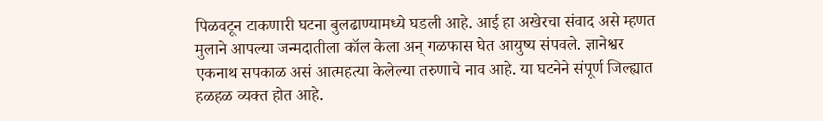पिळवटून टाकणारी घटना बुलढाण्यामध्ये घडली आहे. आई हा अखेरचा संवाद असे म्हणत मुलाने आपल्या जन्मदातीला कॉल केला अन् गळफास घेत आयुष्य संपवले. ज्ञानेश्वर एकनाथ सपकाळ असं आत्महत्या केलेल्या तरुणाचे नाव आहे. या घटनेने संपूर्ण जिल्ह्यात हळहळ व्यक्त होत आहे.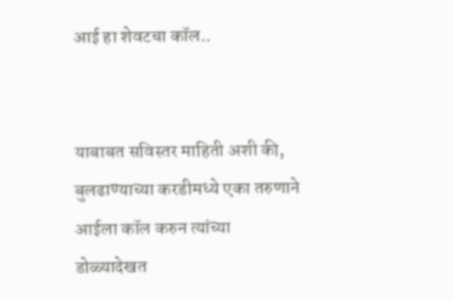आई हा शेवटचा कॉल..


याबाबत सविस्तर माहिती अशी की, बुलढाण्याच्या करडीमध्ये एका तरुणाने आईला कॉल करुन त्यांच्या डोळ्यादेखत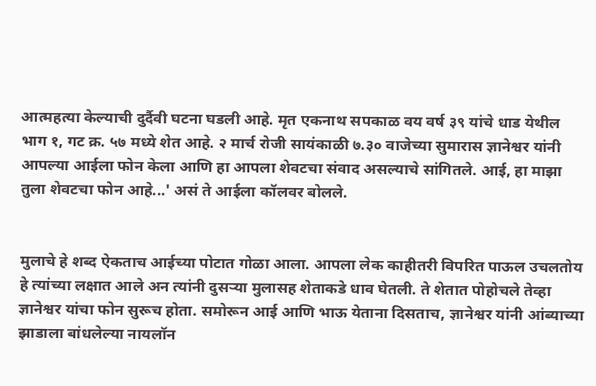आत्महत्या केल्याची दुर्दैवी घटना घडली आहे. मृत एकनाथ सपकाळ वय वर्ष ३९ यांचे धाड येथील भाग १, गट क्र. ५७ मध्ये शेत आहे. २ मार्च रोजी सायंकाळी ७.३० वाजेच्या सुमारास ज्ञानेश्वर यांनी आपल्या आईला फोन केला आणि हा आपला शेवटचा संवाद असल्याचे सांगितले. आई, हा माझा तुला शेवटचा फोन आहे...' असं ते आईला कॉलवर बोलले.


मुलाचे हे शब्द ऐकताच आईच्या पोटात गोळा आला. आपला लेक काहीतरी विपरित पाऊल उचलतोय हे त्यांच्या लक्षात आले अन त्यांनी दुसऱ्या मुलासह शेताकडे धाव घेतली. ते शेतात पोहोचले तेव्हा ज्ञानेश्वर यांचा फोन सुरूच होता. समोरून आई आणि भाऊ येताना दिसताच, ज्ञानेश्वर यांनी आंब्याच्या झाडाला बांधलेल्या नायलॉन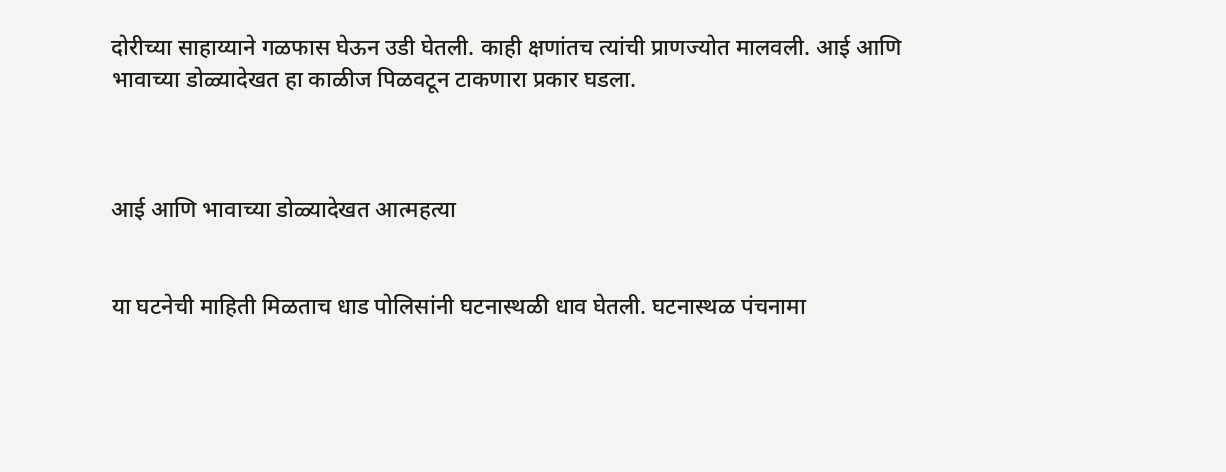दोरीच्या साहाय्याने गळफास घेऊन उडी घेतली. काही क्षणांतच त्यांची प्राणज्योत मालवली. आई आणि भावाच्या डोळ्यादेखत हा काळीज पिळवटून टाकणारा प्रकार घडला.



आई आणि भावाच्या डोळ्यादेखत आत्महत्या


या घटनेची माहिती मिळताच धाड पोलिसांनी घटनास्थळी धाव घेतली. घटनास्थळ पंचनामा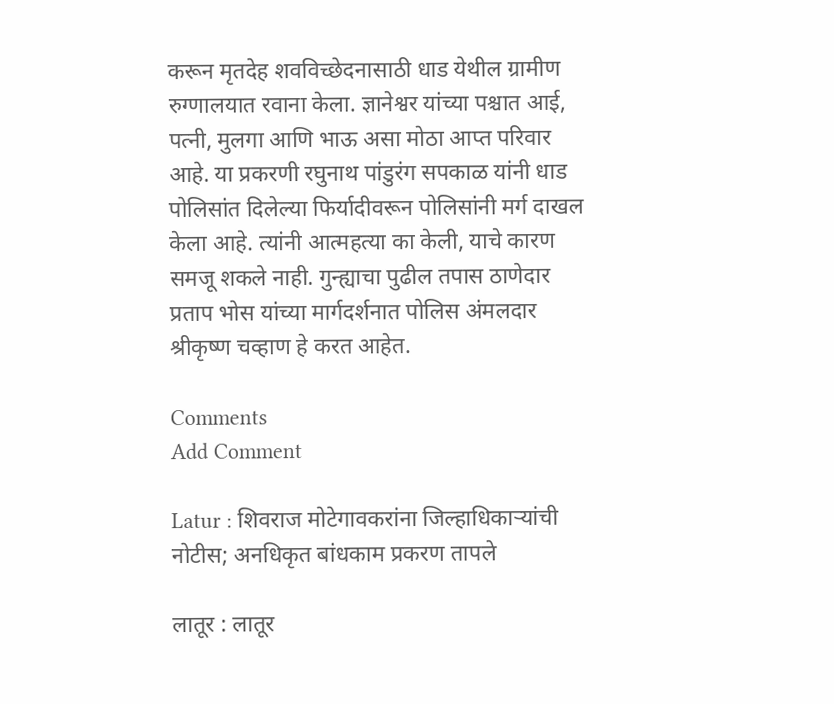करून मृतदेह शवविच्छेदनासाठी धाड येथील ग्रामीण रुग्णालयात रवाना केला. ज्ञानेश्वर यांच्या पश्चात आई, पत्नी, मुलगा आणि भाऊ असा मोठा आप्त परिवार आहे. या प्रकरणी रघुनाथ पांडुरंग सपकाळ यांनी धाड पोलिसांत दिलेल्या फिर्यादीवरून पोलिसांनी मर्ग दाखल केला आहे. त्यांनी आत्महत्या का केली, याचे कारण समजू शकले नाही. गुन्ह्याचा पुढील तपास ठाणेदार प्रताप भोस यांच्या मार्गदर्शनात पोलिस अंमलदार श्रीकृष्ण चव्हाण हे करत आहेत.

Comments
Add Comment

Latur : शिवराज मोटेगावकरांना जिल्हाधिकाऱ्यांची नोटीस; अनधिकृत बांधकाम प्रकरण तापले

लातूर : लातूर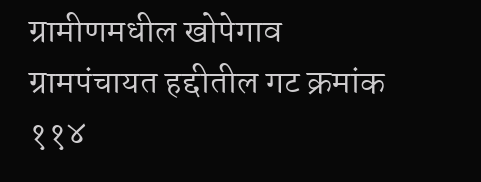ग्रामीणमधील खोपेगाव ग्रामपंचायत हद्दीतील गट क्रमांक ११४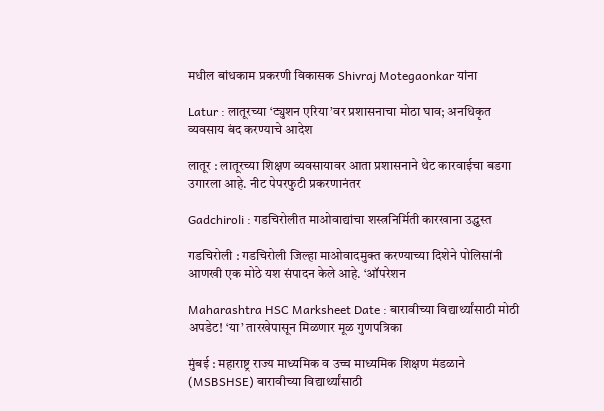मधील बांधकाम प्रकरणी विकासक Shivraj Motegaonkar यांना

Latur : लातूरच्या ‘ट्युशन एरिया’वर प्रशासनाचा मोठा घाव; अनधिकृत व्यवसाय बंद करण्याचे आदेश

लातूर : लातूरच्या शिक्षण व्यवसायावर आता प्रशासनाने थेट कारवाईचा बडगा उगारला आहे. नीट पेपरफुटी प्रकरणानंतर

Gadchiroli : गडचिरोलीत माओवाद्यांचा शस्त्रनिर्मिती कारखाना उद्ध्वस्त

गडचिरोली : गडचिरोली जिल्हा माओवादमुक्त करण्याच्या दिशेने पोलिसांनी आणखी एक मोठे यश संपादन केले आहे. ‘ऑपरेशन

Maharashtra HSC Marksheet Date : बारावीच्या विद्यार्थ्यांसाठी मोठी अपडेट! ‘या’ तारखेपासून मिळणार मूळ गुणपत्रिका

मुंबई : महाराष्ट्र राज्य माध्यमिक व उच्च माध्यमिक शिक्षण मंडळाने (MSBSHSE) बारावीच्या विद्यार्थ्यांसाठी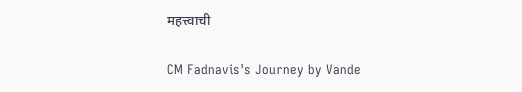महत्त्वाची

CM Fadnavis's Journey by Vande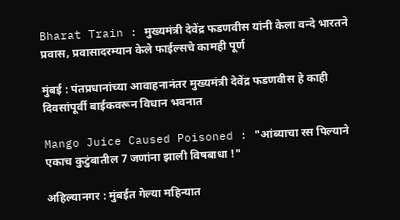Bharat Train : मुख्यमंत्री देवेंद्र फडणवीस यांनी केला वन्दे भारतने प्रवास, प्रवासादरम्यान केले फाईल्सचे कामही पूर्ण

मुंबई : पंतप्रधानांच्या आवाहनानंतर मुख्यमंत्री देवेंद्र फडणवीस हे काही दिवसांपूर्वी बाईकवरून विधान भवनात

Mango Juice Caused Poisoned : "आंब्याचा रस पिल्याने एकाच कुटुंबातील 7 जणांना झाली विषबाधा !"

अहिल्यानगर : मुंबईत गेल्या महिन्यात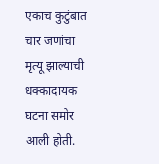एकाच कुटुंबात चार जणांचा मृत्यू झाल्याची धक्कादायक घटना समोर आली होती.